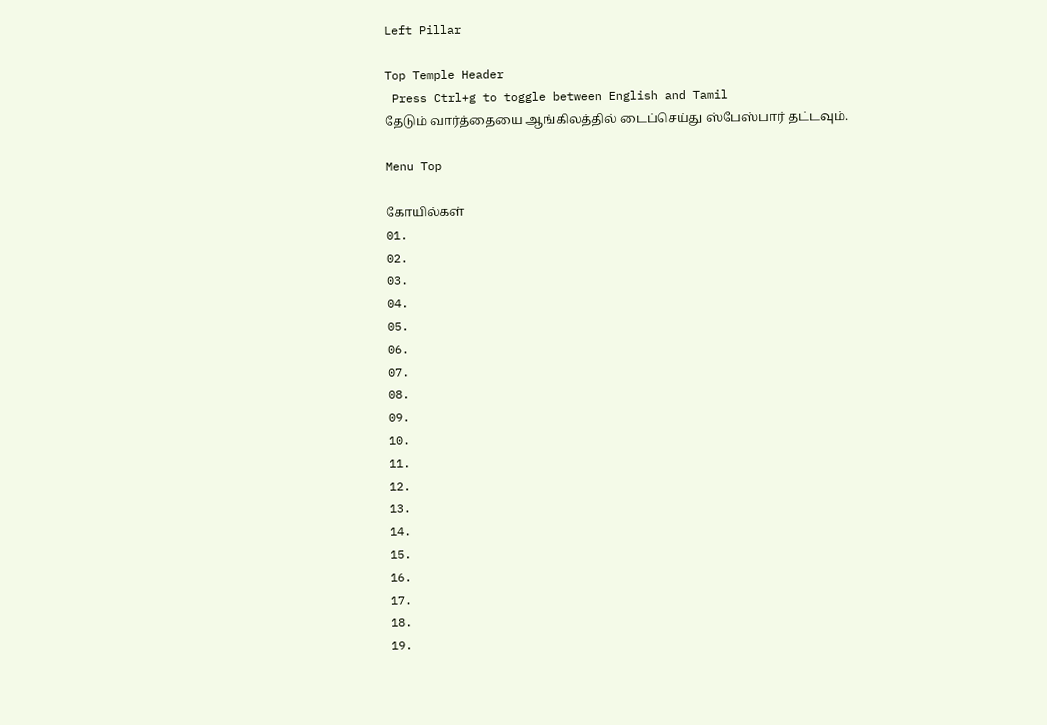Left Pillar

Top Temple Header
 Press Ctrl+g to toggle between English and Tamil
தேடும் வார்த்தையை ஆங்கிலத்தில் டைப்செய்து ஸ்பேஸ்பார் தட்டவும்.

Menu Top

கோயில்கள்
01.
02.
03.
04.
05.
06.
07.
08.
09.
10.
11.
12.
13.
14.
15.
16.
17.
18.
19.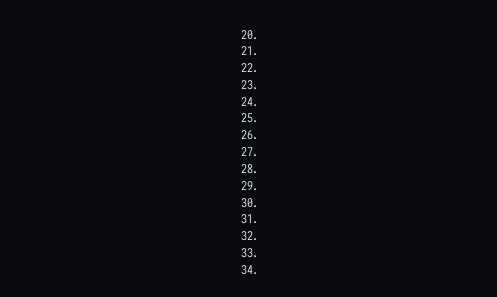20.
21.
22.
23.
24.
25.
26.
27.
28.
29.
30.
31.
32.
33.
34.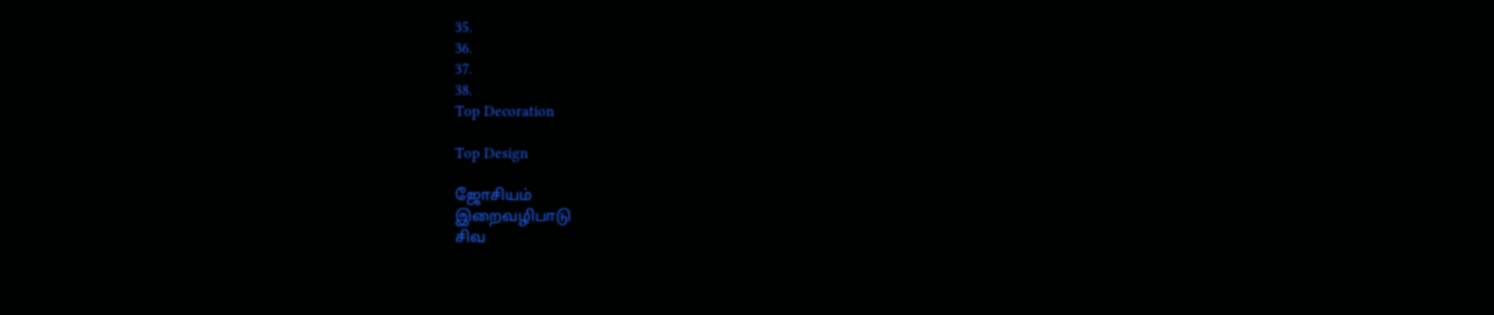35.
36.
37.
38.
Top Decoration

Top Design

ஜோசியம்
இறைவழிபாடு
சிவ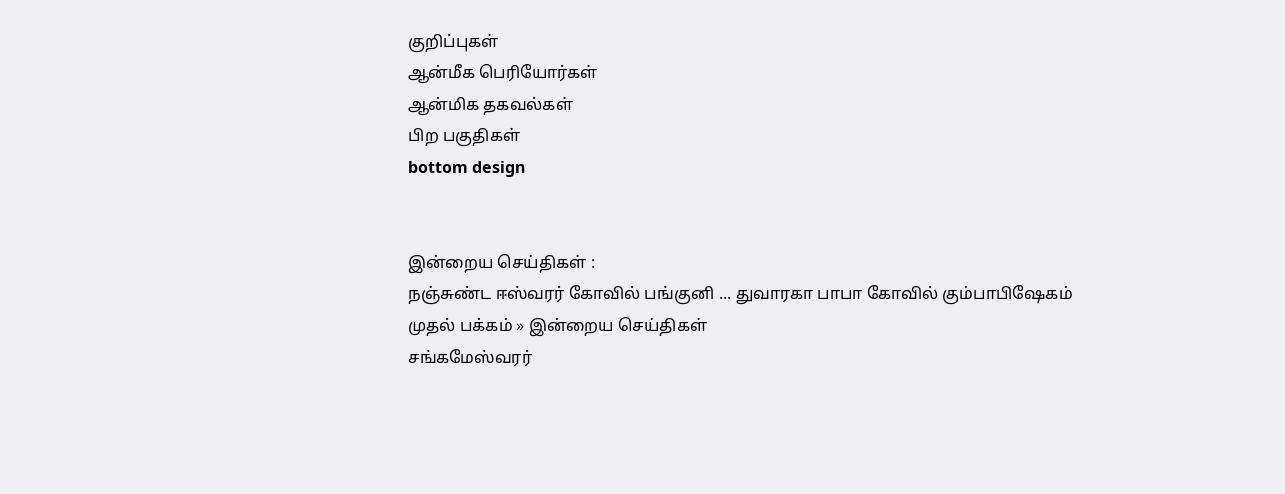குறிப்புகள்
ஆன்மீக பெரியோர்கள்
ஆன்மிக தகவல்கள்
பிற பகுதிகள்
bottom design


இன்றைய செய்திகள் :
நஞ்சுண்ட ஈஸ்வரர் கோவில் பங்குனி ... துவாரகா பாபா கோவில் கும்பாபிஷேகம்
முதல் பக்கம் » இன்றைய செய்திகள்
சங்கமேஸ்வரர்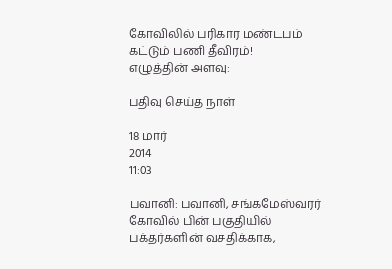கோவிலில் பரிகார மண்டபம் கட்டும் பணி தீவிரம்!
எழுத்தின் அளவு:

பதிவு செய்த நாள்

18 மார்
2014
11:03

பவானி: பவானி, சங்கமேஸ்வரர் கோவில் பின் பகுதியில் பக்தர்களின் வசதிக்காக,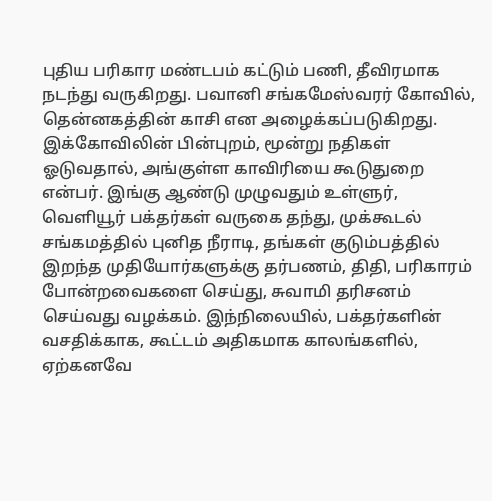புதிய பரிகார மண்டபம் கட்டும் பணி, தீவிரமாக நடந்து வருகிறது. பவானி சங்கமேஸ்வரர் கோவில், தென்னகத்தின் காசி என அழைக்கப்படுகிறது. இக்கோவிலின் பின்புறம், மூன்று நதிகள் ஓடுவதால், அங்குள்ள காவிரியை கூடுதுறை என்பர். இங்கு ஆண்டு முழுவதும் உள்ளுர், வெளியூர் பக்தர்கள் வருகை தந்து, முக்கூடல் சங்கமத்தில் புனித நீராடி, தங்கள் குடும்பத்தில் இறந்த முதியோர்களுக்கு தர்பணம், திதி, பரிகாரம் போன்றவைகளை செய்து, சுவாமி தரிசனம் செய்வது வழக்கம். இந்நிலையில், பக்தர்களின் வசதிக்காக, கூட்டம் அதிகமாக காலங்களில், ஏற்கனவே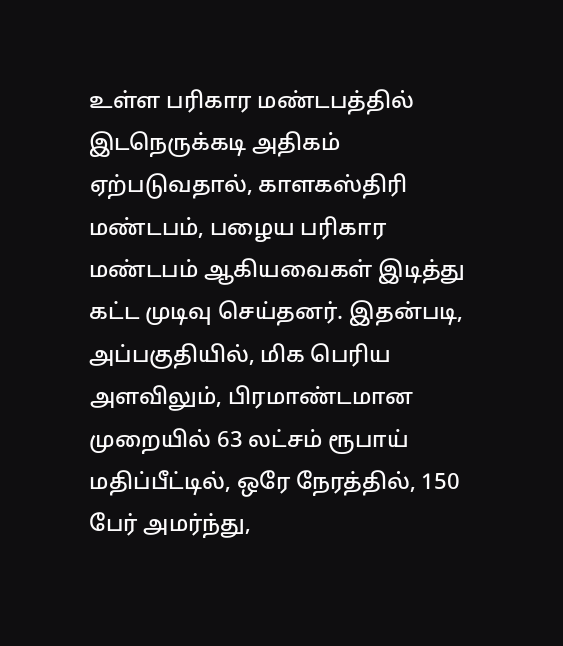உள்ள பரிகார மண்டபத்தில் இடநெருக்கடி அதிகம் ஏற்படுவதால், காளகஸ்திரி மண்டபம், பழைய பரிகார மண்டபம் ஆகியவைகள் இடித்து கட்ட முடிவு செய்தனர். இதன்படி, அப்பகுதியில், மிக பெரிய அளவிலும், பிரமாண்டமான முறையில் 63 லட்சம் ரூபாய் மதிப்பீட்டில், ஒரே நேரத்தில், 150 பேர் அமர்ந்து,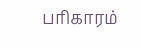பரிகாரம்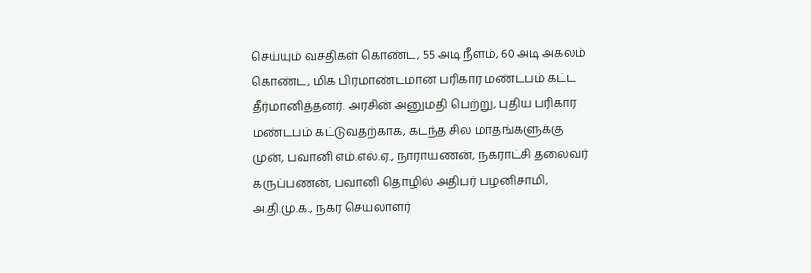செய்யும் வசதிகள் கொண்ட, 55 அடி நீளம், 60 அடி அகலம் கொண்ட, மிக பிரமாண்டமான பரிகார மண்டபம் கட்ட தீர்மானித்தனர். அரசின் அனுமதி பெற்று, புதிய பரிகார மண்டபம் கட்டுவதற்காக, கடந்த சில மாதங்களுக்கு முன், பவானி எம்.எல்.ஏ., நாராயணன், நகராட்சி தலைவர் கருப்பணன், பவானி தொழில் அதிபர் பழனிசாமி, அ.தி.மு.க., நகர செயலாளர்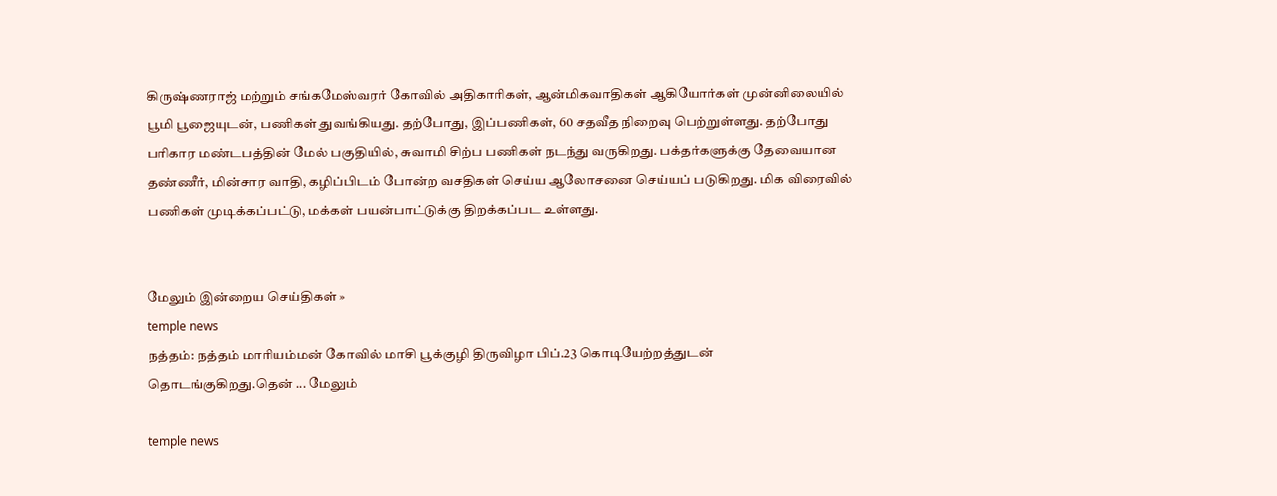கிருஷ்ணராஜ் மற்றும் சங்கமேஸ்வரர் கோவில் அதிகாரிகள், ஆன்மிகவாதிகள் ஆகியோர்கள் முன்னிலையில் பூமி பூஜையுடன், பணிகள் துவங்கியது. தற்போது, இப்பணிகள், 60 சதவீத நிறைவு பெற்றுள்ளது. தற்போது பரிகார மண்டபத்தின் மேல் பகுதியில், சுவாமி சிற்ப பணிகள் நடந்து வருகிறது. பக்தர்களுக்கு தேவையான தண்ணீர், மின்சார வாதி, கழிப்பிடம் போன்ற வசதிகள் செய்ய ஆலோசனை செய்யப் படுகிறது. மிக விரைவில் பணிகள் முடிக்கப்பட்டு, மக்கள் பயன்பாட்டுக்கு திறக்கப்பட உள்ளது.


மேலும் இன்றைய செய்திகள் »
temple news
நத்தம்: நத்தம் மாரியம்மன் கோவில் மாசி பூக்குழி திருவிழா பிப்.23 கொடியேற்றத்துடன் தொடங்குகிறது.தென் ... மேலும்

temple news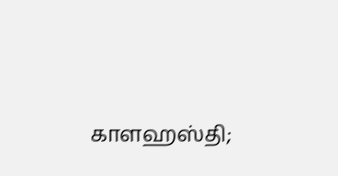காளஹஸ்தி;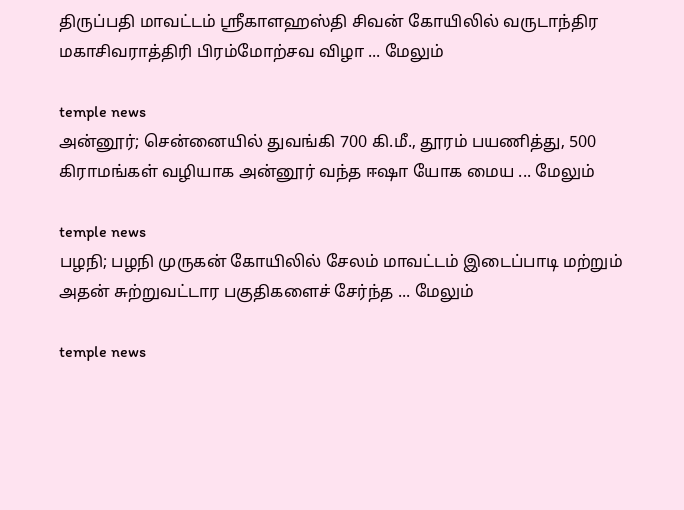திருப்பதி மாவட்டம் ஸ்ரீகாளஹஸ்தி சிவன் கோயிலில் வருடாந்திர மகாசிவராத்திரி பிரம்மோற்சவ விழா ... மேலும்

temple news
அன்னூர்; சென்னையில் துவங்கி 700 கி.மீ., தூரம் பயணித்து, 500 கிராமங்கள் வழியாக அன்னூர் வந்த ஈஷா யோக மைய ... மேலும்

temple news
பழநி; பழநி முருகன் கோயிலில் சேலம் மாவட்டம் இடைப்பாடி மற்றும் அதன் சுற்றுவட்டார பகுதிகளைச் சேர்ந்த ... மேலும்

temple news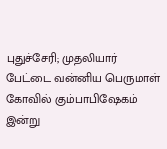புதுச்சேரி; முதலியார் பேட்டை வன்னிய பெருமாள் கோவில் கும்பாபிஷேகம் இன்று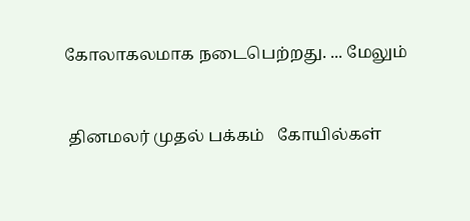கோலாகலமாக நடைபெற்றது. ... மேலும்


 தினமலர் முதல் பக்கம்   கோயில்கள்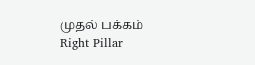முதல் பக்கம்
Right Pillar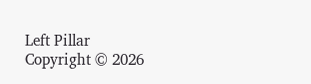Left Pillar
Copyright © 2026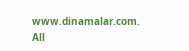www.dinamalar.com. All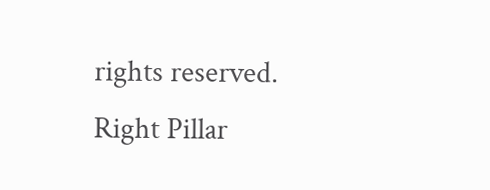rights reserved.
Right Pillar